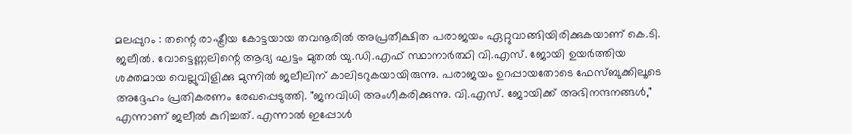മലപ്പുറം : തന്റെ രാഷ്ട്രീയ കോട്ടയായ തവനൂരിൽ അപ്രതീക്ഷിത പരാജയം ഏറ്റുവാങ്ങിയിരിക്കുകയാണ് കെ.ടി. ജലീൽ. വോട്ടെണ്ണലിന്റെ ആദ്യ ഘട്ടം മുതൽ യു.ഡി.എഫ് സ്ഥാനാർത്ഥി വി.എസ്. ജോയി ഉയർത്തിയ ശക്തമായ വെല്ലുവിളിക്കു മുന്നിൽ ജലീലിന് കാലിടറുകയായിരുന്നു. പരാജയം ഉറപ്പായതോടെ ഫേസ്ബുക്കിലൂടെ അദ്ദേഹം പ്രതികരണം രേഖപ്പെടുത്തി. "ജനവിധി അംഗീകരിക്കുന്നു. വി.എസ്. ജോയിക്ക് അഭിനന്ദനങ്ങൾ," എന്നാണ് ജലീൽ കുറിച്ചത്. എന്നാൽ ഇപ്പോൾ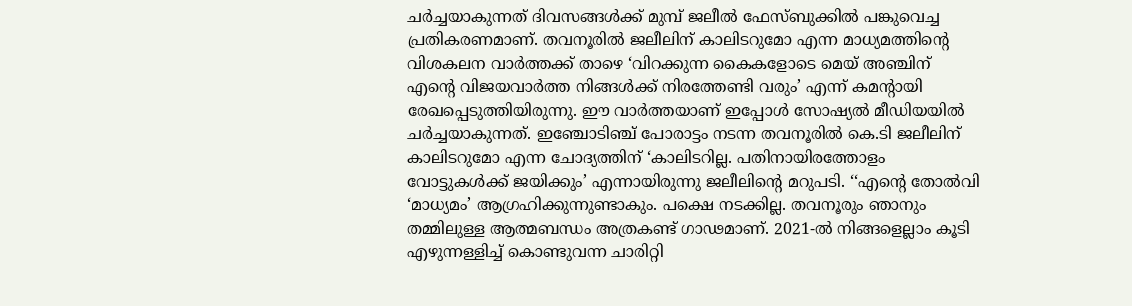ചർച്ചയാകുന്നത് ദിവസങ്ങൾക്ക് മുമ്പ് ജലീൽ ഫേസ്ബുക്കിൽ പങ്കുവെച്ച പ്രതികരണമാണ്. തവനൂരിൽ ജലീലിന് കാലിടറുമോ എന്ന മാധ്യമത്തിന്റെ വിശകലന വാർത്തക്ക് താഴെ ‘വിറക്കുന്ന കൈകളോടെ മെയ് അഞ്ചിന് എന്റെ വിജയവാർത്ത നിങ്ങൾക്ക് നിരത്തേണ്ടി വരും’ എന്ന് കമന്റായി രേഖപ്പെടുത്തിയിരുന്നു. ഈ വാർത്തയാണ് ഇപ്പോൾ സോഷ്യൽ മീഡിയയിൽ ചർച്ചയാകുന്നത്. ഇഞ്ചോടിഞ്ച് പോരാട്ടം നടന്ന തവനൂരിൽ കെ.ടി ജലീലിന് കാലിടറുമോ എന്ന ചോദ്യത്തിന് ‘കാലിടറില്ല. പതിനായിരത്തോളം വോട്ടുകൾക്ക് ജയിക്കും’ എന്നായിരുന്നു ജലീലിന്റെ മറുപടി. ‘‘എന്റെ തോൽവി ‘മാധ്യമം’ ആഗ്രഹിക്കുന്നുണ്ടാകും. പക്ഷെ നടക്കില്ല. തവനൂരും ഞാനും തമ്മിലുള്ള ആത്മബന്ധം അത്രകണ്ട് ഗാഢമാണ്. 2021-ൽ നിങ്ങളെല്ലാം കൂടി എഴുന്നള്ളിച്ച് കൊണ്ടുവന്ന ചാരിറ്റി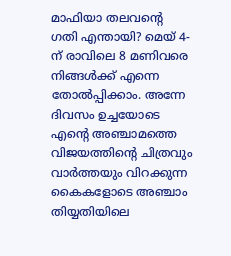മാഫിയാ തലവന്റെ ഗതി എന്തായി? മെയ് 4-ന് രാവിലെ 8 മണിവരെ നിങ്ങൾക്ക് എന്നെ തോൽപ്പിക്കാം. അന്നേ ദിവസം ഉച്ചയോടെ എന്റെ അഞ്ചാമത്തെ വിജയത്തിന്റെ ചിത്രവും വാർത്തയും വിറക്കുന്ന കൈകളോടെ അഞ്ചാം തിയ്യതിയിലെ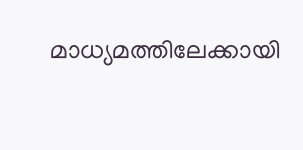മാധ്യമത്തിലേക്കായി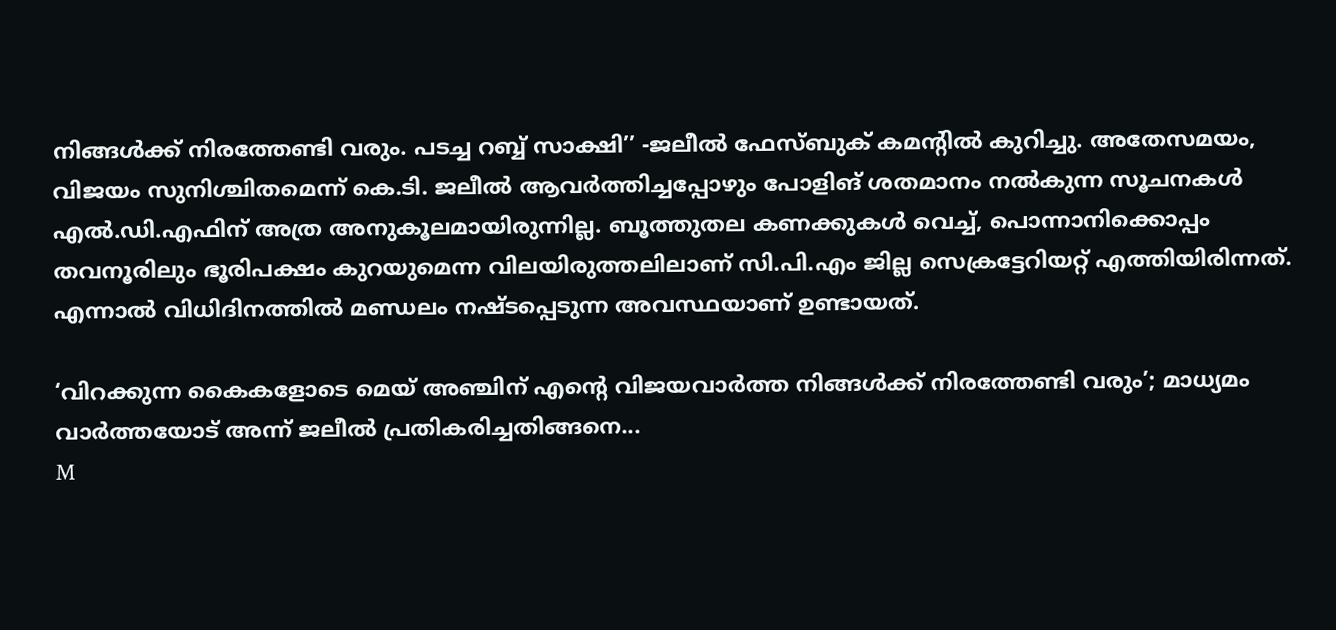നിങ്ങൾക്ക് നിരത്തേണ്ടി വരും. പടച്ച റബ്ബ് സാക്ഷി’’ -ജലീൽ ഫേസ്ബുക് കമന്റിൽ കുറിച്ചു. അതേസമയം, വിജയം സുനിശ്ചിതമെന്ന് കെ.ടി. ജലീൽ ആവർത്തിച്ചപ്പോഴും പോളിങ് ശതമാനം നൽകുന്ന സൂചനകൾ എൽ.ഡി.എഫിന് അത്ര അനുകൂലമായിരുന്നില്ല. ബൂത്തുതല കണക്കുകൾ വെച്ച്, പൊന്നാനിക്കൊപ്പം തവനൂരിലും ഭൂരിപക്ഷം കുറയുമെന്ന വിലയിരുത്തലിലാണ് സി.പി.എം ജില്ല സെക്രട്ടേറിയറ്റ് എത്തിയിരിന്നത്. എന്നാൽ വിധിദിനത്തിൽ മണ്ഡലം നഷ്ടപ്പെടുന്ന അവസ്ഥയാണ് ഉണ്ടായത്.

‘വിറക്കുന്ന കൈകളോടെ മെയ് അഞ്ചിന് എന്റെ വിജയവാർത്ത നിങ്ങൾക്ക് നിരത്തേണ്ടി വരും’; മാധ്യമം വാർത്തയോട് അന്ന് ജലീൽ പ്രതികരിച്ചതിങ്ങനെ...
M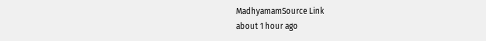MadhyamamSource Link
about 1 hour ago